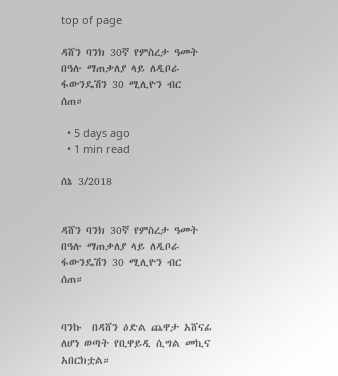top of page

ዳሸን ባንክ 30ኛ የምስረታ ዓመት በዓሉ ማጠቃለያ ላይ ለዲቦራ ፋውንዴሽን 30 ሚሊዮን ብር  ሰጠ።

  • 5 days ago
  • 1 min read

ሰኔ 3/2018


ዳሸን ባንክ 30ኛ የምስረታ ዓመት በዓሉ ማጠቃለያ ላይ ለዲቦራ ፋውንዴሽን 30 ሚሊዮን ብር  ሰጠ።


ባንኩ  በዳሸን ዕድል ጨዋታ አሸናፊ ለሆነ ወጣት የቢዋይዲ ሲግል መኪና አበርክቷል።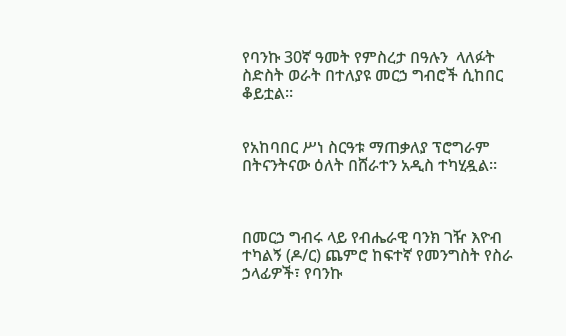የባንኩ 30ኛ ዓመት የምስረታ በዓሉን  ላለፉት ስድስት ወራት በተለያዩ መርኃ ግብሮች ሲከበር ቆይቷል።


የአከባበር ሥነ ስርዓቱ ማጠቃለያ ፕሮግራም በትናንትናው ዕለት በሸራተን አዲስ ተካሂዷል።



በመርኃ ግብሩ ላይ የብሔራዊ ባንክ ገዥ እዮብ ተካልኝ (ዶ/ር) ጨምሮ ከፍተኛ የመንግስት የስራ ኃላፊዎች፣ የባንኩ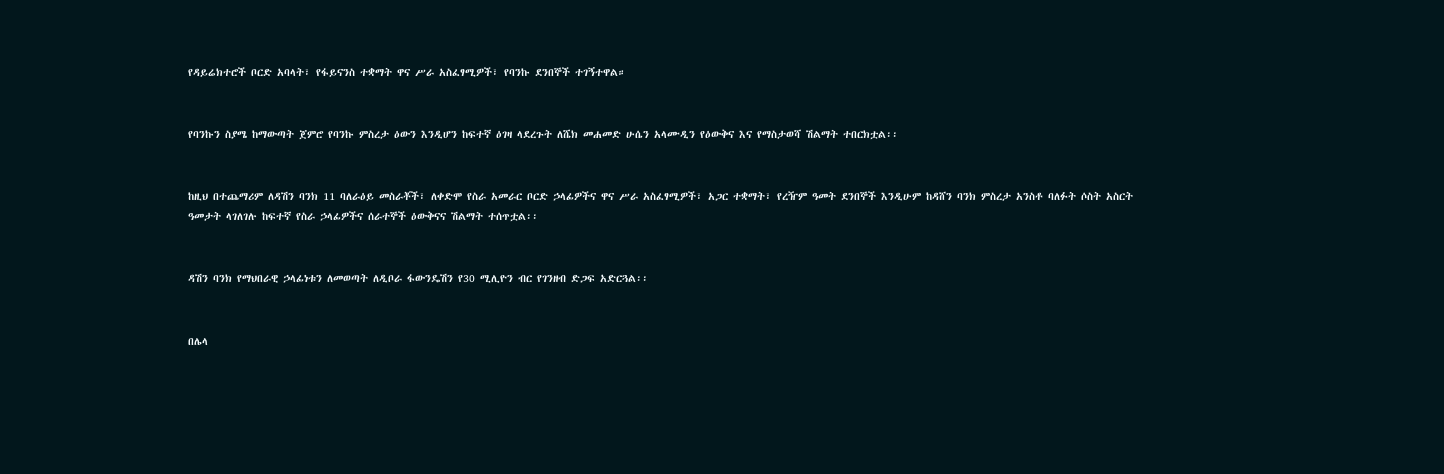የዳይሬክተሮች ቦርድ አባላት፣ የፋይናንስ ተቋማት ዋና ሥራ አስፈፃሚዎች፣ የባንኩ ደንበኞች ተገኝተዋል።


የባንኩን ስያሜ ከማውጣት ጀምሮ የባንኩ ምስረታ ዕውን እንዲሆን ከፍተኛ ዕገዛ ላደረጉት ለሼክ መሐመድ ሁሴን አላሙዲን የዕውቅና እና የማስታወሻ ሽልማት ተበርክቷል፡፡


ከዚህ በተጨማሪም ለዳሽን ባንክ 11 ባለራዕይ መስራቾች፣ ለቀድሞ የስራ አመራር ቦርድ ኃላፊዎችና ዋና ሥራ አስፈፃሚዎች፣ አጋር ተቋማት፣ የረዥም ዓመት ደንበኞች እንዲሁም ከዳሸን ባንክ ምስረታ አንስቶ ባለፉት ሶስት አስርት ዓመታት ላገለገሉ ከፍተኛ የስራ ኃላፊዎችና ሰራተኞች ዕውቅናና ሽልማት ተሰጥቷል፡፡


ዳሽን ባንክ የማህበራዊ ኃላፊነቱን ለመወጣት ለዲቦራ ፋውንዴሽን የ30 ሚሊዮን ብር የገንዘብ ድጋፍ አድርጓል፡፡


በሌላ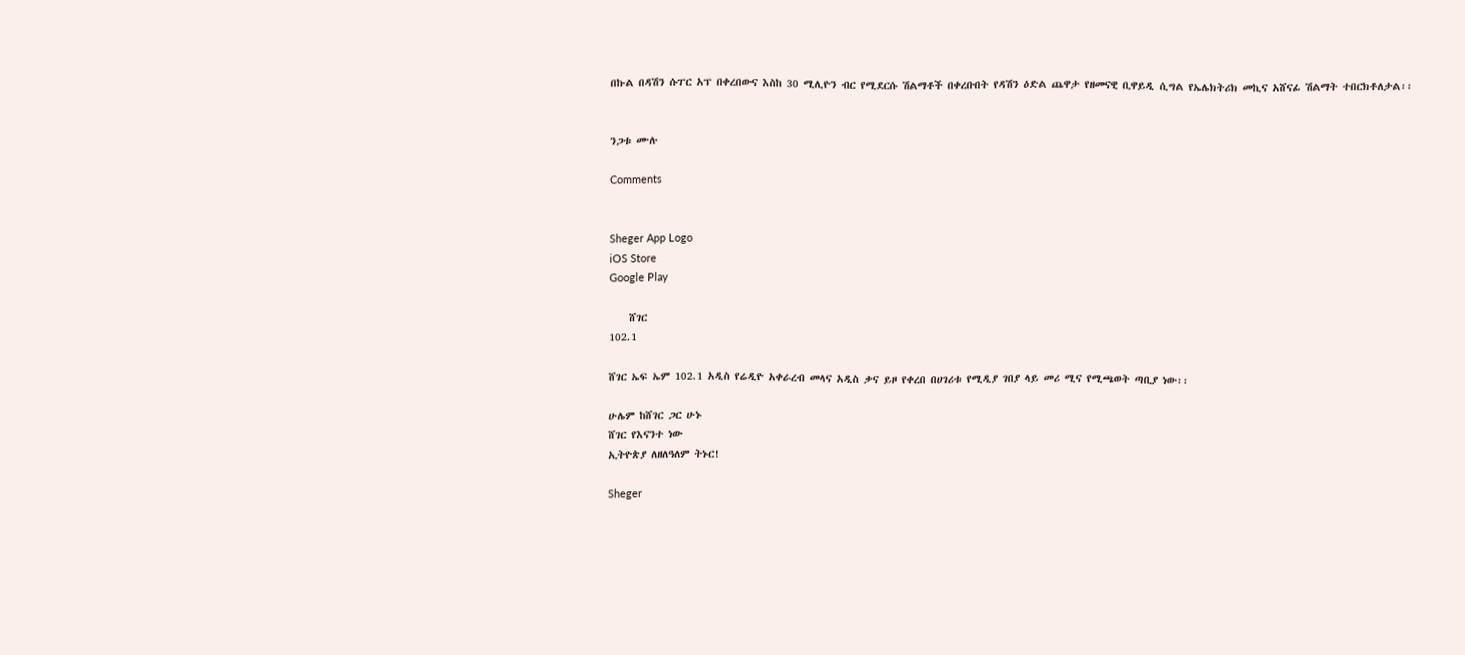በኩል በዳሽን ሱፐር አፕ በቀረበውና እስከ 30 ሚሊዮን ብር የሚደርሱ ሽልማቶች በቀረቡበት የዳሽን ዕድል ጨዋታ የዘመናዊ ቢዋይዲ ሲግል የኤሌክትሪክ መኪና አሸናፊ ሽልማት ተበርክቶለታል፡፡


ንጋቱ ሙሉ

Comments


Sheger App Logo
iOS Store
Google Play

    ሸገር
102.1

ሸገር ኤፍ ኤም 102.1 አዲስ የሬዲዮ አቀራረብ መላና አዲስ ቃና ይዞ የቀረበ በሀገሪቱ የሚዲያ ገበያ ላይ መሪ ሚና የሚጫወት ጣቢያ ነው፡፡

ሁሌም ከሸገር ጋር ሁኑ
ሸገር የእናንተ ነው
ኢትዮጵያ ለዘለዓለም ትኑር!

Sheger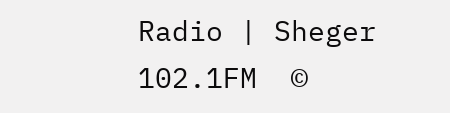Radio | Sheger 102.1FM  ©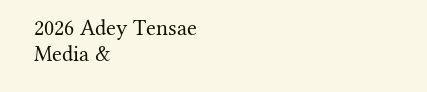2026 Adey Tensae Media &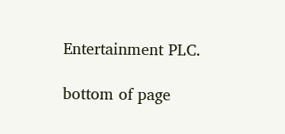Entertainment PLC.

bottom of page